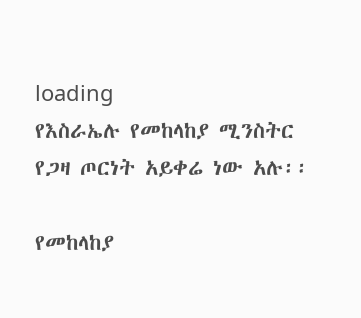loading
የእስራኤሉ የመከላከያ ሚንስትር የጋዛ ጦርነት አይቀሬ ነው አሉ፡፡

የመከላከያ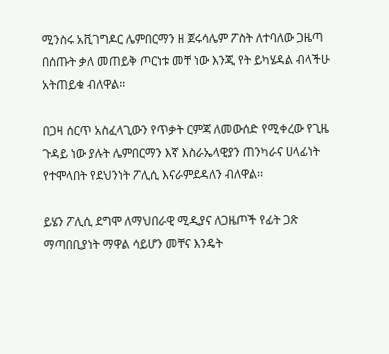ሚንስሩ አቪገግዶር ሌምበርማን ዘ ጀሩሳሌም ፖስት ለተባለው ጋዜጣ በሰጡት ቃለ መጠይቅ ጦርነቱ መቸ ነው እንጂ የት ይካሄዳል ብላችሁ አትጠይቁ ብለዋል፡፡

በጋዛ ሰርጥ አስፈላጊውን የጥቃት ርምጃ ለመውሰድ የሚቀረው የጊዜ ጉዳይ ነው ያሉት ሌምበርማን እኛ እስራኤላዊያን ጠንካራና ሀላፊነት የተሞላበት የደህንነት ፖሊሲ እናራምደዳለን ብለዋል፡፡

ይሄን ፖሊሲ ደግሞ ለማህበራዊ ሚዲያና ለጋዜጦች የፊት ጋጽ ማጣበቢያነት ማዋል ሳይሆን መቸና እንዴት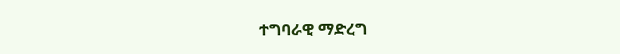ተግባራዊ ማድረግ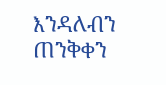እንዳለብን ጠንቅቀን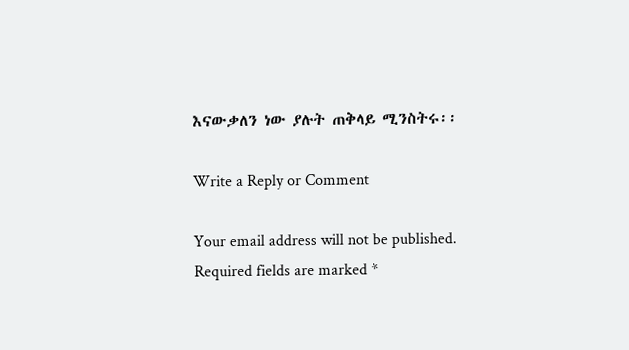እናውቃለን ነው ያሉት ጠቅላይ ሚንስትሩ፡፡

Write a Reply or Comment

Your email address will not be published. Required fields are marked *